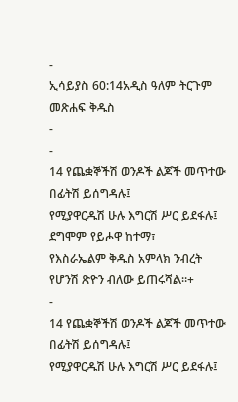-
ኢሳይያስ 60:14አዲስ ዓለም ትርጉም መጽሐፍ ቅዱስ
-
-
14 የጨቋኞችሽ ወንዶች ልጆች መጥተው በፊትሽ ይሰግዳሉ፤
የሚያዋርዱሽ ሁሉ እግርሽ ሥር ይደፋሉ፤
ደግሞም የይሖዋ ከተማ፣
የእስራኤልም ቅዱስ አምላክ ንብረት የሆንሽ ጽዮን ብለው ይጠሩሻል።+
-
14 የጨቋኞችሽ ወንዶች ልጆች መጥተው በፊትሽ ይሰግዳሉ፤
የሚያዋርዱሽ ሁሉ እግርሽ ሥር ይደፋሉ፤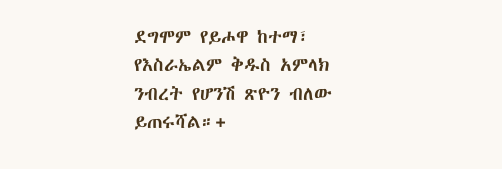ደግሞም የይሖዋ ከተማ፣
የእስራኤልም ቅዱስ አምላክ ንብረት የሆንሽ ጽዮን ብለው ይጠሩሻል።+